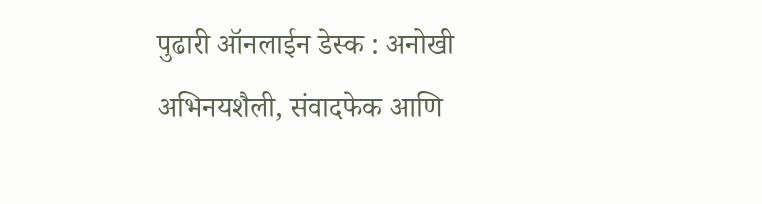पुढारी ऑनलाईन डेस्क : अनोखी अभिनयशैली, संवादफेक आणि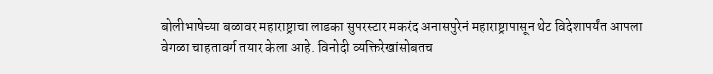बोलीभाषेच्या बळावर महाराष्ट्राचा लाडका सुपरस्टार मकरंद अनासपुरेनं महाराष्ट्रापासून थेट विदेशापर्यंत आपला वेगळा चाहतावर्ग तयार केला आहे. विनोदी व्यक्तिरेखांसोबतच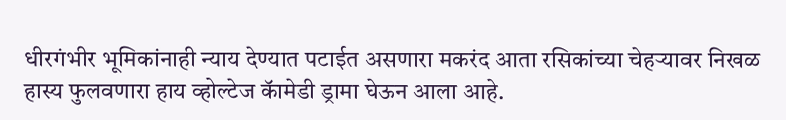धीरगंभीर भूमिकांनाही न्याय देण्यात पटाईत असणारा मकरंद आता रसिकांच्या चेहऱ्यावर निखळ हास्य फुलवणारा हाय व्होल्टेज कॅामेडी ड्रामा घेऊन आला आहे.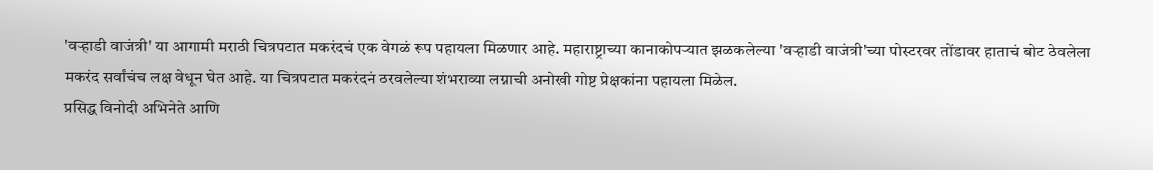'वऱ्हाडी वाजंत्री' या आगामी मराठी चित्रपटात मकरंदचं एक वेगळं रूप पहायला मिळणार आहे. महाराष्ट्राच्या कानाकोपऱ्यात झळकलेल्या 'वऱ्हाडी वाजंत्री'च्या पोस्टरवर तोंडावर हाताचं बोट ठेवलेला मकरंद सर्वांचंच लक्ष वेधून घेत आहे. या चित्रपटात मकरंदनं ठरवलेल्या शंभराव्या लग्नाची अनोखी गोष्ट प्रेक्षकांना पहायला मिळेल.
प्रसिद्ध विनोदी अभिनेते आणि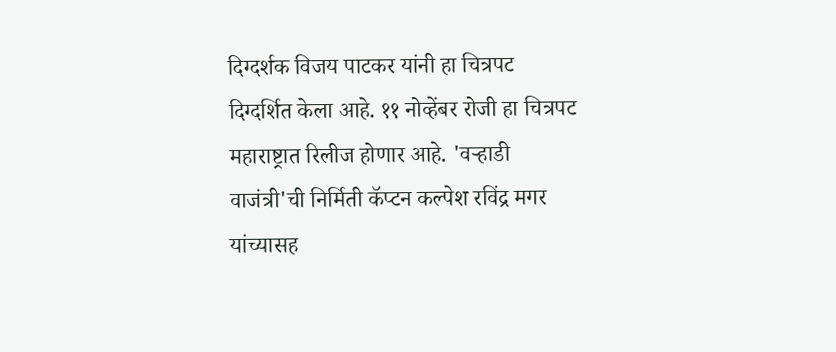दिग्दर्शक विजय पाटकर यांनी हा चित्रपट दिग्दर्शित केला आहे. ११ नोव्हेंबर रोजी हा चित्रपट महाराष्ट्रात रिलीज होणार आहे. 'वऱ्हाडी वाजंत्री'ची निर्मिती कॅप्टन कल्पेश रविंद्र मगर यांच्यासह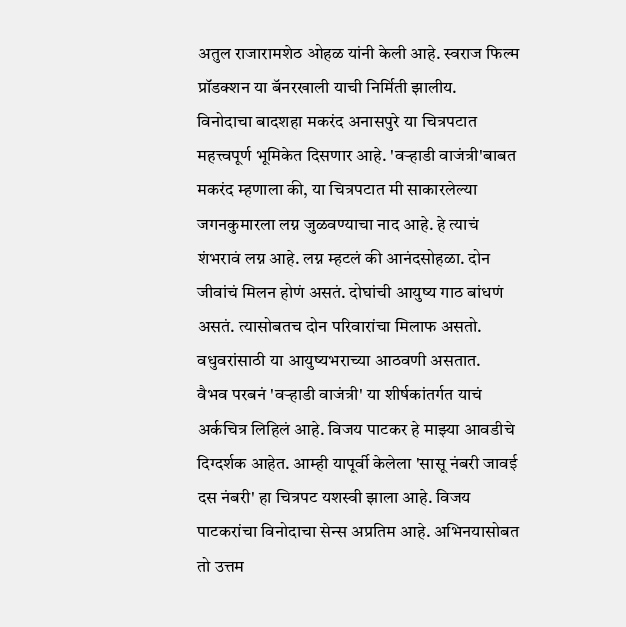अतुल राजारामशेठ ओहळ यांनी केली आहे. स्वराज फिल्म प्रॉडक्शन या बॅनरखाली याची निर्मिती झालीय.
विनोदाचा बादशहा मकरंद अनासपुरे या चित्रपटात महत्त्वपूर्ण भूमिकेत दिसणार आहे. 'वऱ्हाडी वाजंत्री'बाबत मकरंद म्हणाला की, या चित्रपटात मी साकारलेल्या जगनकुमारला लग्न जुळवण्याचा नाद आहे. हे त्याचं शंभरावं लग्न आहे. लग्न म्हटलं की आनंदसोहळा. दोन जीवांचं मिलन होणं असतं. दोघांची आयुष्य गाठ बांधणं असतं. त्यासोबतच दोन परिवारांचा मिलाफ असतो. वधुवरांसाठी या आयुष्यभराच्या आठवणी असतात.
वैभव परबनं 'वऱ्हाडी वाजंत्री' या शीर्षकांतर्गत याचं अर्कचित्र लिहिलं आहे. विजय पाटकर हे माझ्या आवडीचे दिग्दर्शक आहेत. आम्ही यापूर्वी केलेला 'सासू नंबरी जावई दस नंबरी' हा चित्रपट यशस्वी झाला आहे. विजय पाटकरांचा विनोदाचा सेन्स अप्रतिम आहे. अभिनयासोबत तो उत्तम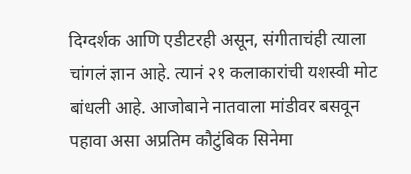दिग्दर्शक आणि एडीटरही असून, संगीताचंही त्याला चांगलं ज्ञान आहे. त्यानं २१ कलाकारांची यशस्वी मोट बांधली आहे. आजोबाने नातवाला मांडीवर बसवून पहावा असा अप्रतिम कौटुंबिक सिनेमा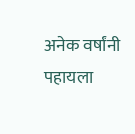अनेक वर्षांनी पहायला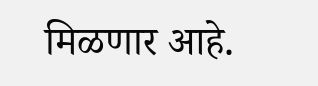मिळणार आहे.